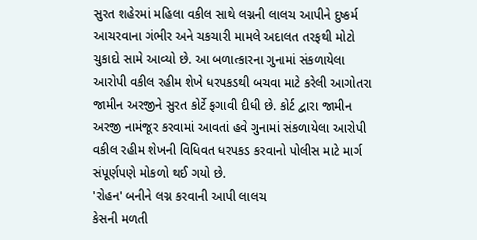સુરત શહેરમાં મહિલા વકીલ સાથે લગ્નની લાલચ આપીને દુષ્કર્મ આચરવાના ગંભીર અને ચકચારી મામલે અદાલત તરફથી મોટો ચુકાદો સામે આવ્યો છે. આ બળાત્કારના ગુનામાં સંકળાયેલા આરોપી વકીલ રહીમ શેખે ધરપકડથી બચવા માટે કરેલી આગોતરા જામીન અરજીને સુરત કોર્ટે ફગાવી દીધી છે. કોર્ટ દ્વારા જામીન અરજી નામંજૂર કરવામાં આવતાં હવે ગુનામાં સંકળાયેલા આરોપી વકીલ રહીમ શેખની વિધિવત ધરપકડ કરવાનો પોલીસ માટે માર્ગ સંપૂર્ણપણે મોકળો થઈ ગયો છે.
'રોહન' બનીને લગ્ન કરવાની આપી લાલચ
કેસની મળતી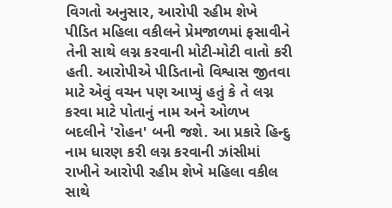વિગતો અનુસાર, આરોપી રહીમ શેખે પીડિત મહિલા વકીલને પ્રેમજાળમાં ફસાવીને તેની સાથે લગ્ન કરવાની મોટી-મોટી વાતો કરી હતી. આરોપીએ પીડિતાનો વિશ્વાસ જીતવા માટે એવું વચન પણ આપ્યું હતું કે તે લગ્ન કરવા માટે પોતાનું નામ અને ઓળખ બદલીને 'રોહન' બની જશે. આ પ્રકારે હિન્દુ નામ ધારણ કરી લગ્ન કરવાની ઝાંસીમાં રાખીને આરોપી રહીમ શેખે મહિલા વકીલ સાથે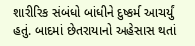શારીરિક સંબંધો બાંધીને દુષ્કર્મ આચર્યું હતું. બાદમાં છેતરાયાનો અહેસાસ થતાં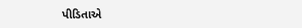પીડિતાએ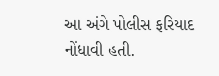આ અંગે પોલીસ ફરિયાદ નોંધાવી હતી.